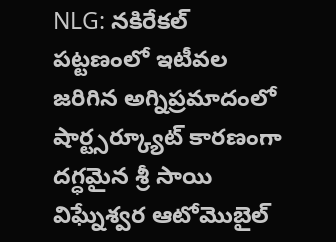NLG: నకిరేకల్ పట్టణంలో ఇటీవల జరిగిన అగ్నిప్రమాదంలో షార్ట్సర్క్యూట్ కారణంగా దగ్ధమైన శ్రీ సాయి విఘ్నేశ్వర ఆటోమొబైల్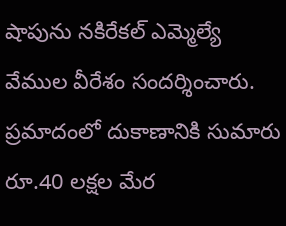షాపును నకిరేకల్ ఎమ్మెల్యే వేముల వీరేశం సందర్శించారు. ప్రమాదంలో దుకాణానికి సుమారు రూ.40 లక్షల మేర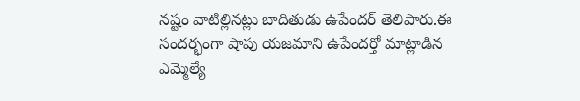నష్టం వాటిల్లినట్లు బాదితుడు ఉపేందర్ తెలిపారు.ఈ సందర్భంగా షాపు యజమాని ఉపేందర్తో మాట్లాడిన ఎమ్మెల్యే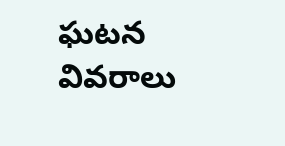ఘటన వివరాలు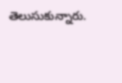తెలుసుకున్నారు.